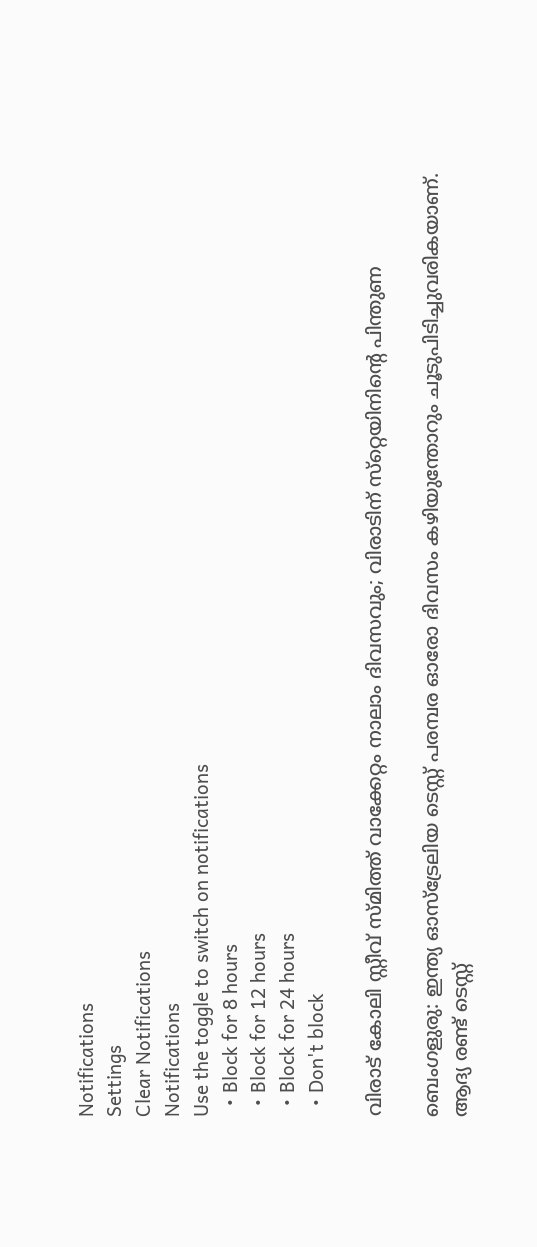Notifications
Settings
Clear Notifications
Notifications
Use the toggle to switch on notifications
  • Block for 8 hours
  • Block for 12 hours
  • Block for 24 hours
  • Don't block

വിരാട് കോലി സ്റ്റീവ് സ്മിത്ത് വാക്കേറ്റം നാലാം ദിവസവും; വിരാടിന് സ്‌റ്റെയിനിന്റെ പിന്തുണ

ബെംഗളുരു: ഇന്ത്യ ഓസ്‌ട്രേലിയ ടെസ്റ്റ് പരമ്പര ഓരോ ദിവസം കഴിയുന്തോറും ചൂടുപിടിച്ചുവരികയാണ്. ആദ്യ രണ്ട് ടെസ്റ്റ്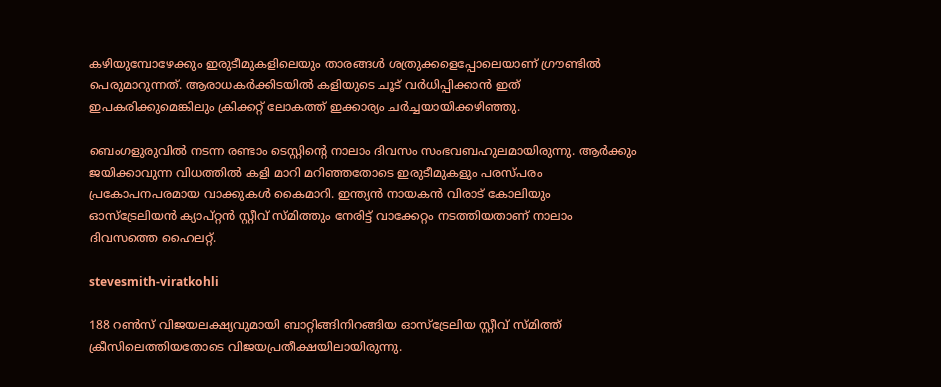കഴിയുമ്പോഴേക്കും ഇരുടീമുകളിലെയും താരങ്ങള്‍ ശത്രുക്കളെപ്പോലെയാണ് ഗ്രൗണ്ടില്‍ പെരുമാറുന്നത്. ആരാധകര്‍ക്കിടയില്‍ കളിയുടെ ചൂട് വര്‍ധിപ്പിക്കാന്‍ ഇത് ഇപകരിക്കുമെങ്കിലും ക്രിക്കറ്റ് ലോകത്ത് ഇക്കാര്യം ചര്‍ച്ചയായിക്കഴിഞ്ഞു.

ബെംഗളുരുവില്‍ നടന്ന രണ്ടാം ടെസ്റ്റിന്റെ നാലാം ദിവസം സംഭവബഹുലമായിരുന്നു. ആര്‍ക്കും ജയിക്കാവുന്ന വിധത്തില്‍ കളി മാറി മറിഞ്ഞതോടെ ഇരുടീമുകളും പരസ്പരം പ്രകോപനപരമായ വാക്കുകള്‍ കൈമാറി. ഇന്ത്യന്‍ നായകന്‍ വിരാട് കോലിയും ഓസ്‌ട്രേലിയന്‍ ക്യാപ്റ്റന്‍ സ്റ്റീവ് സ്മിത്തും നേരിട്ട് വാക്കേറ്റം നടത്തിയതാണ് നാലാം ദിവസത്തെ ഹൈലറ്റ്.

stevesmith-viratkohli

188 റണ്‍സ് വിജയലക്ഷ്യവുമായി ബാറ്റിങ്ങിനിറങ്ങിയ ഓസ്‌ട്രേലിയ സ്റ്റീവ് സ്മിത്ത് ക്രീസിലെത്തിയതോടെ വിജയപ്രതീക്ഷയിലായിരുന്നു.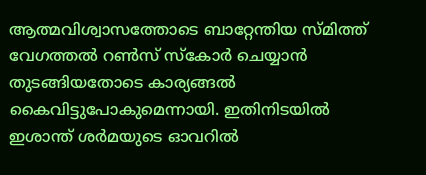ആത്മവിശ്വാസത്തോടെ ബാറ്റേന്തിയ സ്മിത്ത് വേഗത്തല്‍ റണ്‍സ് സ്‌കോര്‍ ചെയ്യാന്‍ തുടങ്ങിയതോടെ കാര്യങ്ങല്‍ കൈവിട്ടുപോകുമെന്നായി. ഇതിനിടയില്‍ ഇശാന്ത് ശര്‍മയുടെ ഓവറില്‍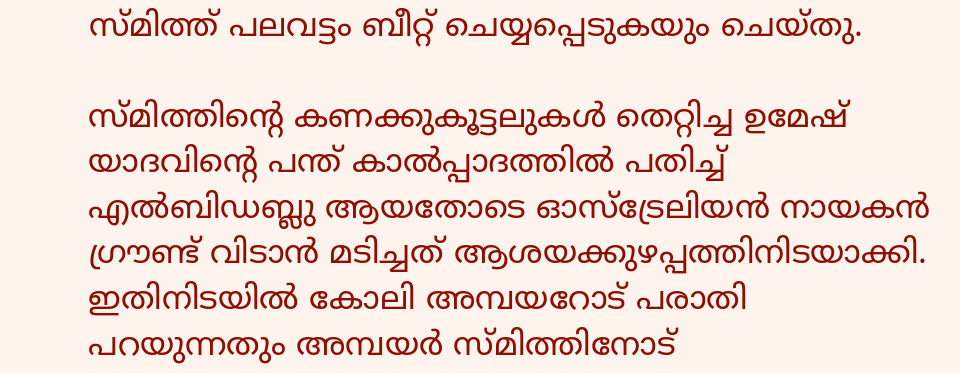സ്മിത്ത് പലവട്ടം ബീറ്റ് ചെയ്യപ്പെടുകയും ചെയ്തു.

സ്മിത്തിന്റെ കണക്കുകൂട്ടലുകള്‍ തെറ്റിച്ച ഉമേഷ് യാദവിന്റെ പന്ത് കാല്‍പ്പാദത്തില്‍ പതിച്ച് എല്‍ബിഡബ്ലു ആയതോടെ ഓസ്‌ട്രേലിയന്‍ നായകന്‍ ഗ്രൗണ്ട് വിടാന്‍ മടിച്ചത് ആശയക്കുഴപ്പത്തിനിടയാക്കി. ഇതിനിടയില്‍ കോലി അമ്പയറോട് പരാതി പറയുന്നതും അമ്പയര്‍ സ്മിത്തിനോട്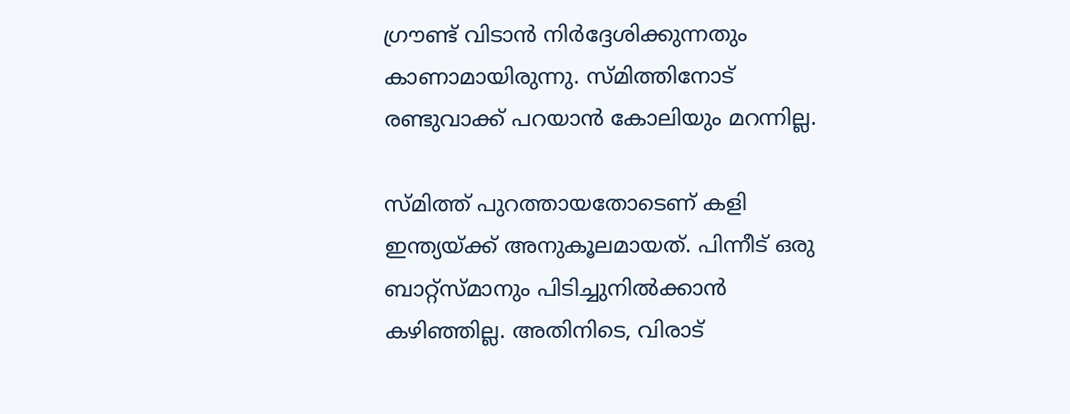ഗ്രൗണ്ട് വിടാന്‍ നിര്‍ദ്ദേശിക്കുന്നതും കാണാമായിരുന്നു. സ്മിത്തിനോട് രണ്ടുവാക്ക് പറയാന്‍ കോലിയും മറന്നില്ല.

സ്മിത്ത് പുറത്തായതോടെണ് കളി ഇന്ത്യയ്ക്ക് അനുകൂലമായത്. പിന്നീട് ഒരു ബാറ്റ്‌സ്മാനും പിടിച്ചുനില്‍ക്കാന്‍ കഴിഞ്ഞില്ല. അതിനിടെ, വിരാട്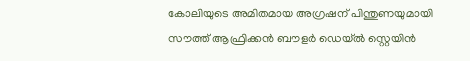കോലിയുടെ അമിതമായ അഗ്രഷന് പിന്തുണയുമായി സൗത്ത് ആഫ്രിക്കന്‍ ബൗളര്‍ ഡെയ്ല്‍ സ്റ്റെയിന്‍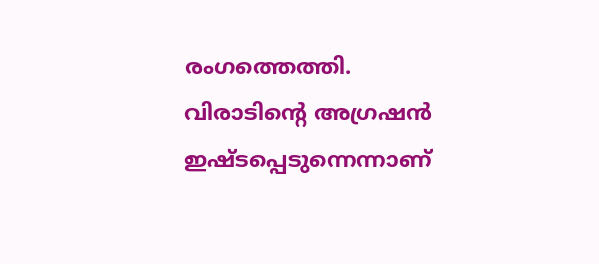രംഗത്തെത്തി. വിരാടിന്റെ അഗ്രഷന്‍ ഇഷ്ടപ്പെടുന്നെന്നാണ്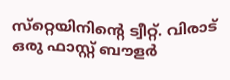സ്‌റ്റെയിനിന്റെ ട്വീറ്റ്. വിരാട് ഒരു ഫാസ്റ്റ് ബൗളര്‍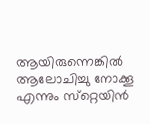ആയിരുന്നെങ്കില്‍ ആലോചിച്ചു നോക്കൂ എന്നും സ്‌റ്റെയിന്‍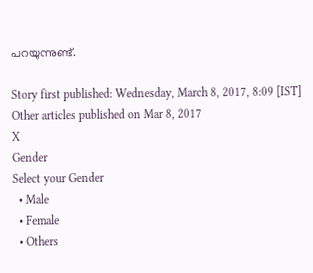പറയുന്നുണ്ട്.

Story first published: Wednesday, March 8, 2017, 8:09 [IST]
Other articles published on Mar 8, 2017
X
Gender
Select your Gender
  • Male
  • Female
  • Others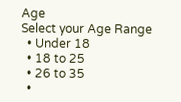Age
Select your Age Range
  • Under 18
  • 18 to 25
  • 26 to 35
  •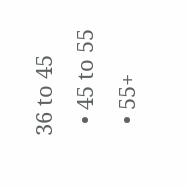36 to 45
  • 45 to 55
  • 55+